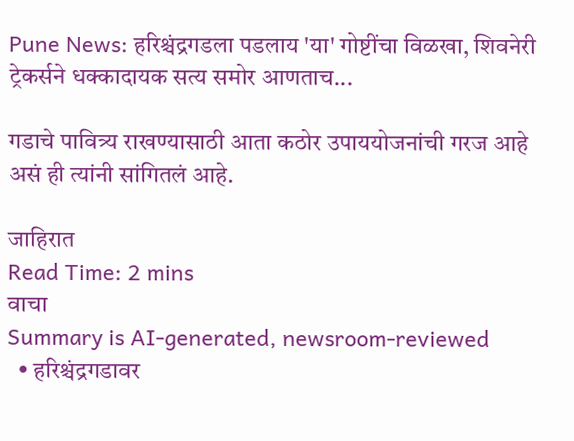Pune News: हरिश्चंद्रगडला पडलाय 'या' गोष्टींचा विळखा, शिवनेरी ट्रेकर्सने धक्कादायक सत्य समोर आणताच...

गडाचे पावित्र्य राखण्यासाठी आता कठोर उपाययोजनांची गरज आहे असं ही त्यांनी सांगितलं आहे.

जाहिरात
Read Time: 2 mins
वाचा
Summary is AI-generated, newsroom-reviewed
  • हरिश्चंद्रगडावर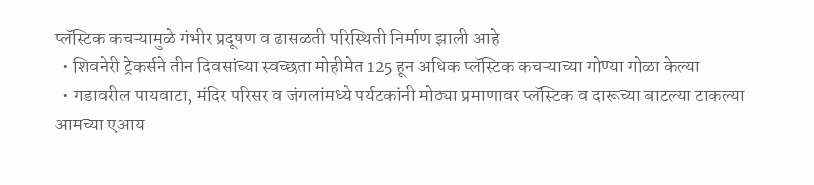प्लॅस्टिक कचऱ्यामुळे गंभीर प्रदूषण व ढासळती परिस्थिती निर्माण झाली आहे
  • शिवनेरी ट्रेकर्सने तीन दिवसांच्या स्वच्छता मोहीमेत 125 हून अधिक प्लॅस्टिक कचऱ्याच्या गोण्या गोळा केल्या
  • गडावरील पायवाटा, मंदिर परिसर व जंगलांमध्ये पर्यटकांनी मोठ्या प्रमाणावर प्लॅस्टिक व दारूच्या बाटल्या टाकल्या
आमच्या एआय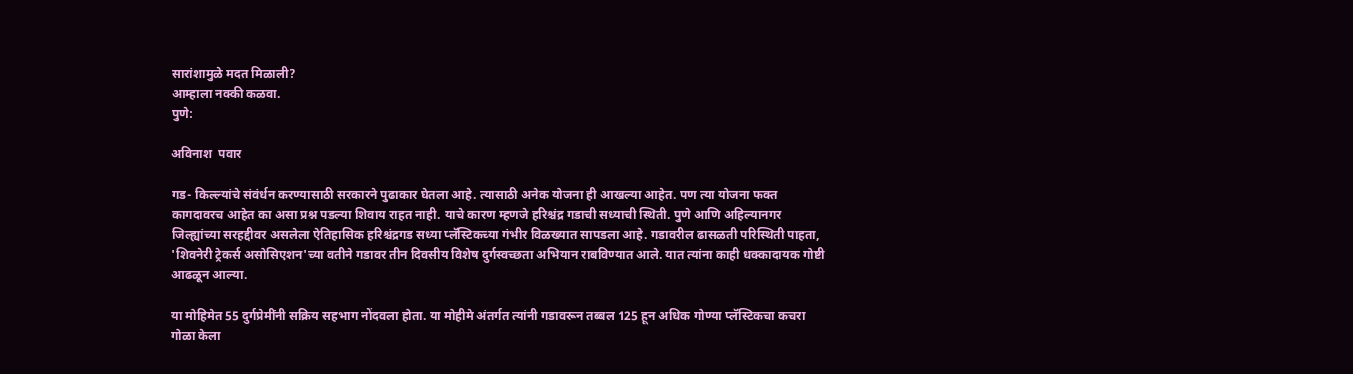सारांशामुळे मदत मिळाली?
आम्हाला नक्की कळवा.
पुणे:

अविनाश  पवार

गड- किल्ल्यांचे संवंर्धन करण्यासाठी सरकारने पुढाकार घेतला आहे. त्यासाठी अनेक योजना ही आखल्या आहेत. पण त्या योजना फक्त कागदावरच आहेत का असा प्रश्न पडल्या शिवाय राहत नाही. याचे कारण म्हणजे हरिश्चंद्र गडाची सध्याची स्थिती. पुणे आणि अहिल्यानगर जिल्ह्यांच्या सरहद्दीवर असलेला ऐतिहासिक हरिश्चंद्रगड सध्या प्लॅस्टिकच्या गंभीर विळख्यात सापडला आहे. गडावरील ढासळती परिस्थिती पाहता, 'शिवनेरी ट्रेकर्स असोसिएशन'च्या वतीने गडावर तीन दिवसीय विशेष दुर्गस्वच्छता अभियान राबविण्यात आले. यात त्यांना काही धक्कादायक गोष्टी आढळून आल्या.

या मोहिमेत 55 दुर्गप्रेमींनी सक्रिय सहभाग नोंदवला होता. या मोहीमे अंतर्गत त्यांनी गडावरून तब्बल 125 हून अधिक गोण्या प्लॅस्टिकचा कचरा गोळा केला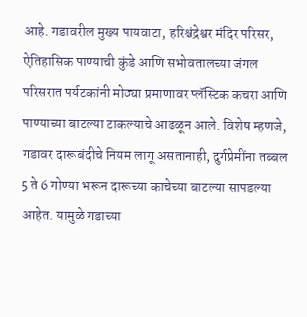आहे. गडावरील मुख्य पायवाटा, हरिश्चंद्रेश्वर मंदिर परिसर, ऐतिहासिक पाण्याची कुंडे आणि सभोवतालच्या जंगल परिसरात पर्यटकांनी मोठ्या प्रमाणावर प्लॅस्टिक कचरा आणि पाण्याच्या बाटल्या टाकल्याचे आढळून आले. विशेष म्हणजे, गडावर दारूबंदीचे नियम लागू असतानाही, दुर्गप्रेमींना तब्बल 5 ते 6 गोण्या भरून दारूच्या काचेच्या बाटल्या सापडल्या आहेत. यामुळे गडाच्या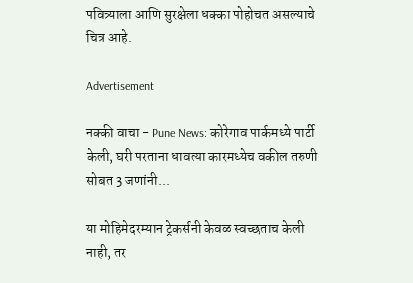पवित्र्याला आणि सुरक्षेला धक्का पोहोचत असल्याचे चित्र आहे.

Advertisement

नक्की वाचा - Pune News: कोरेगाव पार्कमध्ये पार्टी केली, घरी परताना धावत्या कारमध्येच वकील तरुणी सोबत 3 जणांनी...

या मोहिमेदरम्यान ट्रेकर्सनी केवळ स्वच्छताच केली नाही, तर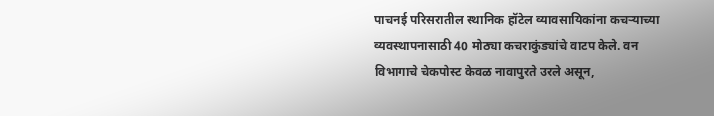पाचनई परिसरातील स्थानिक हॉटेल व्यावसायिकांना कचऱ्याच्या व्यवस्थापनासाठी 40 मोठ्या कचराकुंड्यांचे वाटप केले. वन विभागाचे चेकपोस्ट केवळ नावापुरते उरले असून,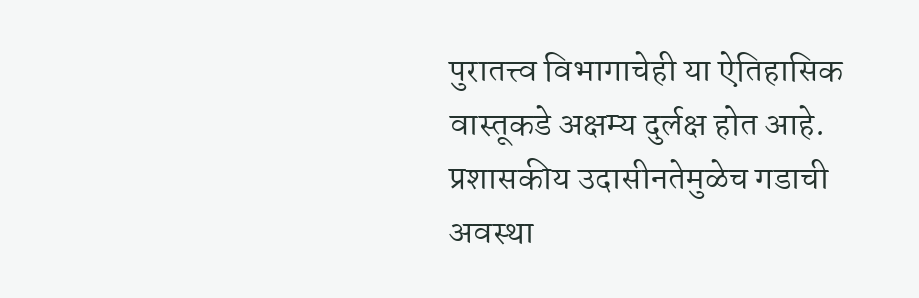पुरातत्त्व विभागाचेही या ऐतिहासिक वास्तूकडे अक्षम्य दुर्लक्ष होत आहे. प्रशासकीय उदासीनतेमुळेच गडाची अवस्था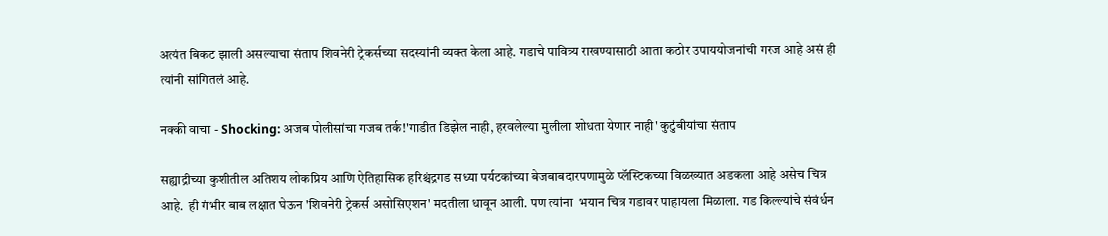अत्यंत बिकट झाली असल्याचा संताप शिवनेरी ट्रेकर्सच्या सदस्यांनी व्यक्त केला आहे. गडाचे पावित्र्य राखण्यासाठी आता कठोर उपाययोजनांची गरज आहे असं ही त्यांनी सांगितलं आहे.

नक्की वाचा - Shocking: अजब पोलीसांचा गजब तर्क!'गाडीत डिझेल नाही, हरवलेल्या मुलीला शोधता येणार नाही' कुटुंबीयांचा संताप

सह्याद्रीच्या कुशीतील अतिशय लोकप्रिय आणि ऐतिहासिक हरिश्चंद्रगड सध्या पर्यटकांच्या बेजबाबदारपणामुळे प्लॅस्टिकच्या विळख्यात अडकला आहे असेच चित्र आहे.  ही गंभीर बाब लक्षात घेऊन 'शिवनेरी ट्रेकर्स असोसिएशन' मदतीला धावून आली. पण त्यांना  भयान चित्र गडावर पाहायला मिळाला. गड किल्ल्यांचे संवंर्धन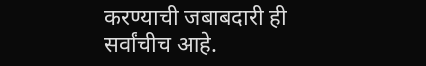करण्याची जबाबदारी ही सर्वांचीच आहे.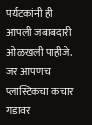पर्यटकांनी ही आपली जबाबदारी ओळखली पाहीजे. जर आपणच प्लास्टिकचा कचार गडावर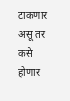टाकणार असू तर कसे होणार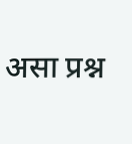असा प्रश्न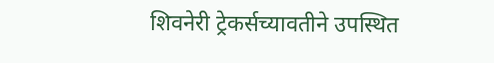शिवनेरी ट्रेकर्सच्यावतीने उपस्थित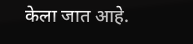केला जात आहे.